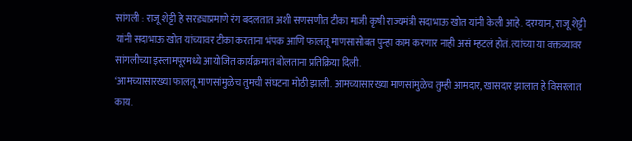सांगली : राजू शेट्टी हे सरड्याप्रमाणे रंग बदलतात अशी सणसणीत टीका माजी कृषी राज्यमंत्री सदाभाऊ खोत यांनी केली आहे. दरम्यान, राजू शेट्टी यांनी सदाभाऊ खोत यांच्यावर टीका करताना भंपक आणि फालतू माणसासोबत पुन्हा काम करणार नाही असं म्हटलं होतं. त्यांच्या या वक्तव्यावर सांगलीच्या इस्लामपूरमध्ये आयोजित कार्यक्रमात बोलताना प्रतिक्रिया दिली.
‘आमच्यासारख्या फालतू माणसांमुळेच तुमची संघटना मोठी झाली. आमच्यासारख्या माणसांमुळेच तुम्ही आमदार, खासदार झालात हे विसरलात काय.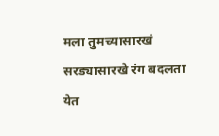मला तुमच्यासारखं सरड्यासारखे रंग बदलता येत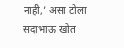नाही,’ असा टोला सदाभाऊ खोत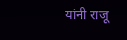यांनी राजू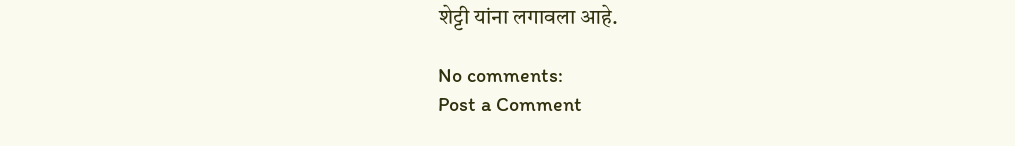शेट्टी यांना लगावला आहे.

No comments:
Post a Comment